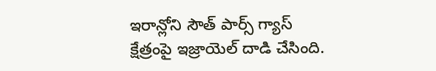ఇరాన్లోని సౌత్ పార్స్ గ్యాస్ క్షేత్రంపై ఇజ్రాయెల్ దాడి చేసింది.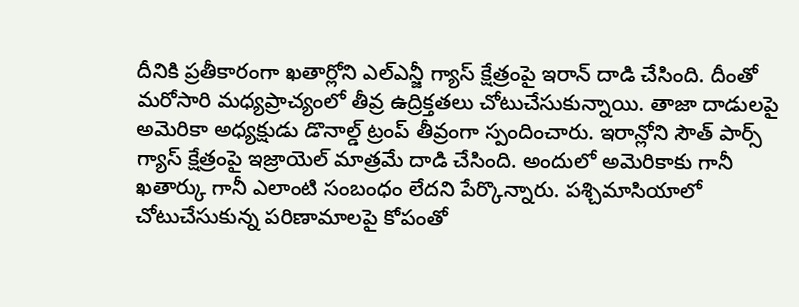దీనికి ప్రతీకారంగా ఖతార్లోని ఎల్ఎన్జీ గ్యాస్ క్షేత్రంపై ఇరాన్ దాడి చేసింది. దీంతో మరోసారి మధ్యప్రాచ్యంలో తీవ్ర ఉద్రిక్తతలు చోటుచేసుకున్నాయి. తాజా దాడులపై అమెరికా అధ్యక్షుడు డొనాల్డ్ ట్రంప్ తీవ్రంగా స్పందించారు. ఇరాన్లోని సౌత్ పార్స్ గ్యాస్ క్షేత్రంపై ఇజ్రాయెల్ మాత్రమే దాడి చేసింది. అందులో అమెరికాకు గానీ ఖతార్కు గానీ ఎలాంటి సంబంధం లేదని పేర్కొన్నారు. పశ్చిమాసియాలో చోటుచేసుకున్న పరిణామాలపై కోపంతో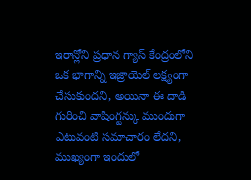ఇరాన్లోని ప్రధాన గ్యాస్ కేంద్రంలోని ఒక భాగాన్ని ఇజ్రాయెల్ లక్ష్యంగా చేసుకుందని, అయినా ఈ దాడి గురించి వాషింగ్టన్కు ముందుగా ఎటువంటి సమాచారం లేదని, ముఖ్యంగా ఇందులో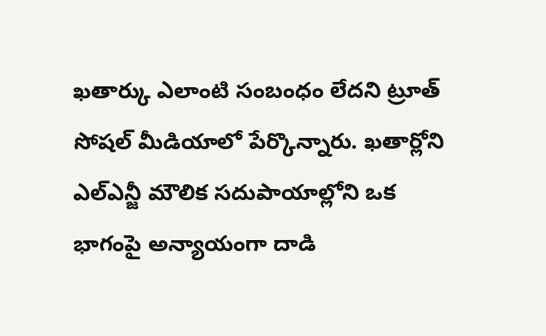ఖతార్కు ఎలాంటి సంబంధం లేదని ట్రూత్ సోషల్ మీడియాలో పేర్కొన్నారు. ఖతార్లోని ఎల్ఎన్జీ మౌలిక సదుపాయాల్లోని ఒక భాగంపై అన్యాయంగా దాడి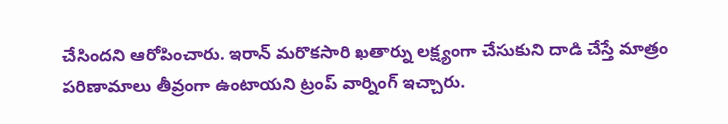చేసిందని ఆరోపించారు. ఇరాన్ మరొకసారి ఖతార్ను లక్ష్యంగా చేసుకుని దాడి చేస్తే మాత్రం పరిణామాలు తీవ్రంగా ఉంటాయని ట్రంప్ వార్నింగ్ ఇచ్చారు.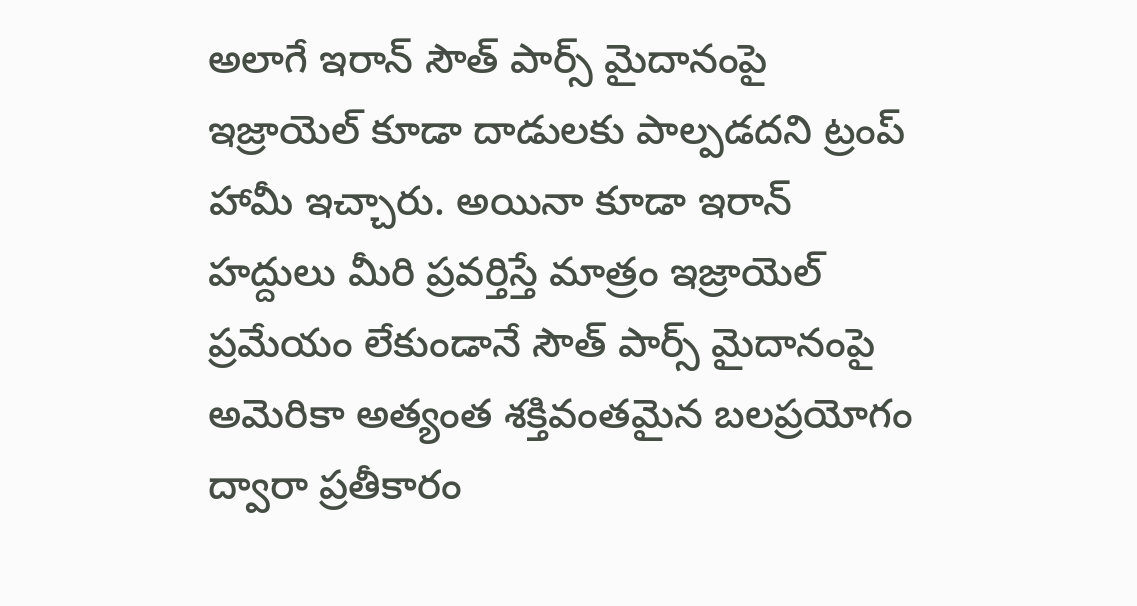అలాగే ఇరాన్ సౌత్ పార్స్ మైదానంపై ఇజ్రాయెల్ కూడా దాడులకు పాల్పడదని ట్రంప్ హామీ ఇచ్చారు. అయినా కూడా ఇరాన్ హద్దులు మీరి ప్రవర్తిస్తే మాత్రం ఇజ్రాయెల్ ప్రమేయం లేకుండానే సౌత్ పార్స్ మైదానంపై అమెరికా అత్యంత శక్తివంతమైన బలప్రయోగం ద్వారా ప్రతీకారం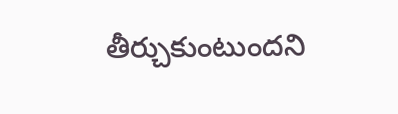తీర్చుకుంటుందని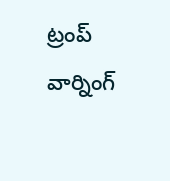ట్రంప్ వార్నింగ్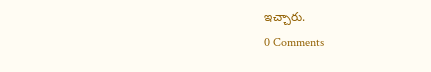ఇచ్చారు.
0 Comments